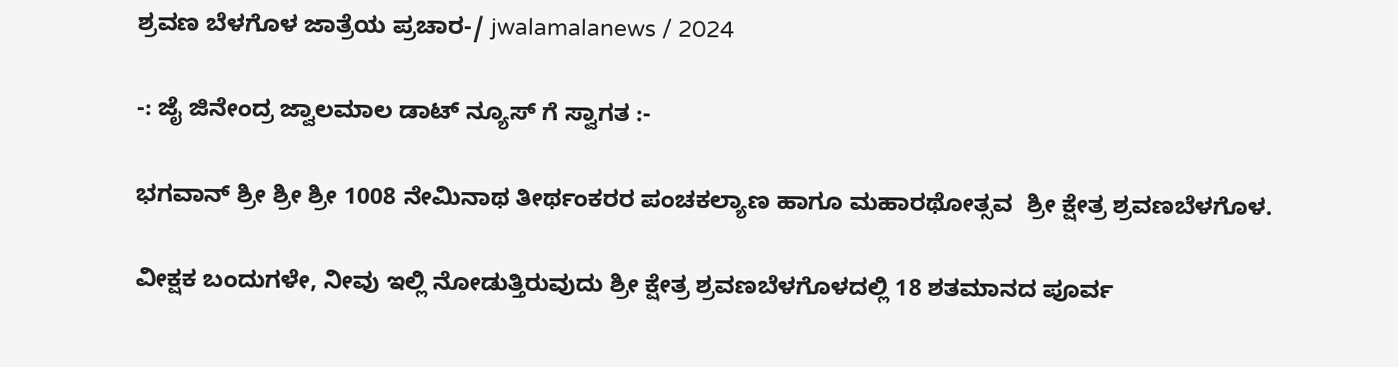ಶ್ರವಣ ಬೆಳಗೊಳ ಜಾತ್ರೆಯ ಪ್ರಚಾರ-/ jwalamalanews / 2024

-: ಜೈ ಜಿನೇಂದ್ರ ಜ್ವಾಲಮಾಲ ಡಾಟ್ ನ್ಯೂಸ್ ಗೆ ಸ್ವಾಗತ :-

ಭಗವಾನ್ ಶ್ರೀ ಶ್ರೀ ಶ್ರೀ 1008 ನೇಮಿನಾಥ ತೀರ್ಥಂಕರರ ಪಂಚಕಲ್ಯಾಣ ಹಾಗೂ ಮಹಾರಥೋತ್ಸವ  ಶ್ರೀ ಕ್ಷೇತ್ರ ಶ್ರವಣಬೆಳಗೊಳ.

ವೀಕ್ಷಕ ಬಂದುಗಳೇ, ನೀವು ಇಲ್ಲಿ ನೋಡುತ್ತಿರುವುದು ಶ್ರೀ ಕ್ಷೇತ್ರ ಶ್ರವಣಬೆಳಗೊಳದಲ್ಲಿ 18 ಶತಮಾನದ ಪೂರ್ವ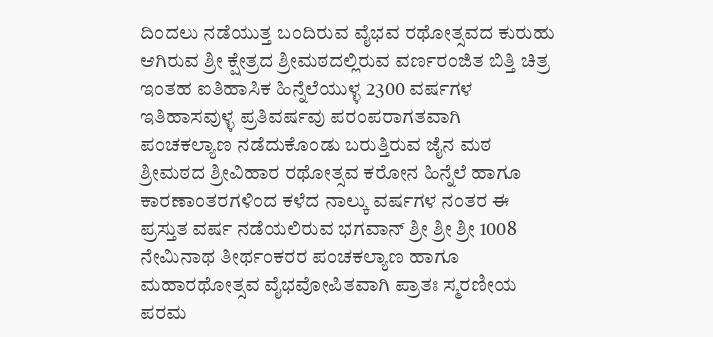ದಿಂದಲು ನಡೆಯುತ್ತ ಬಂದಿರುವ ವೈಭವ ರಥೋತ್ಸವದ ಕುರುಹು ಆಗಿರುವ ಶ್ರೀ ಕ್ಷೇತ್ರದ ಶ್ರೀಮಠದಲ್ಲಿರುವ ವರ್ಣರಂಜಿತ ಬಿತ್ತಿ ಚಿತ್ರ ಇಂತಹ ಐತಿಹಾಸಿಕ ಹಿನ್ನೆಲೆಯುಳ್ಳ 2300 ವರ್ಷಗಳ ಇತಿಹಾಸವುಳ್ಳ ಪ್ರತಿವರ್ಷವು ಪರಂಪರಾಗತವಾಗಿ ಪಂಚಕಲ್ಯಾಣ ನಡೆದುಕೊಂಡು ಬರುತ್ತಿರುವ ಜೈನ ಮಠ ಶ್ರೀಮಠದ ಶ್ರೀವಿಹಾರ ರಥೋತ್ಸವ ಕರೋನ ಹಿನ್ನೆಲೆ ಹಾಗೂ ಕಾರಣಾಂತರಗಳಿಂದ ಕಳೆದ ನಾಲ್ಕು ವರ್ಷಗಳ ನಂತರ ಈ ಪ್ರಸ್ತುತ ವರ್ಷ ನಡೆಯಲಿರುವ ಭಗವಾನ್ ಶ್ರೀ ಶ್ರೀ ಶ್ರೀ 1008 ನೇಮಿನಾಥ ತೀರ್ಥಂಕರರ ಪಂಚಕಲ್ಯಾಣ ಹಾಗೂ ಮಹಾರಥೋತ್ಸವ ವೈಭವೋಪಿತವಾಗಿ ಪ್ರಾತಃ ಸ್ಮರಣೀಯ ಪರಮ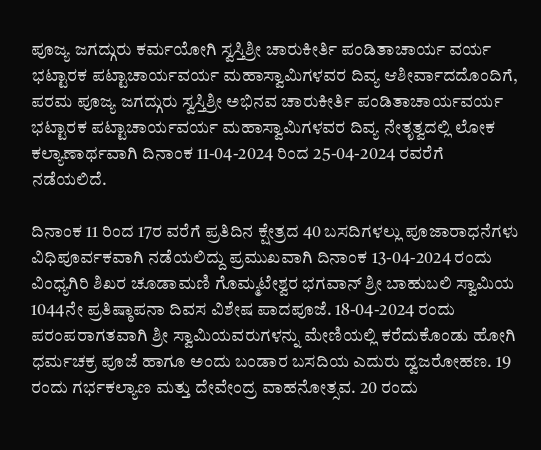ಪೂಜ್ಯ ಜಗದ್ಗುರು ಕರ್ಮಯೋಗಿ ಸ್ವಸ್ತಿಶ್ರೀ ಚಾರುಕೀರ್ತಿ ಪಂಡಿತಾಚಾರ್ಯ ವರ್ಯ ಭಟ್ಟಾರಕ ಪಟ್ಟಾಚಾರ್ಯವರ್ಯ ಮಹಾಸ್ವಾಮಿಗಳವರ ದಿವ್ಯ ಆಶೀರ್ವಾದದೊಂದಿಗೆ, ಪರಮ ಪೂಜ್ಯ ಜಗದ್ಗುರು ಸ್ವಸ್ತಿಶ್ರೀ ಅಭಿನವ ಚಾರುಕೀರ್ತಿ ಪಂಡಿತಾಚಾರ್ಯವರ್ಯ ಭಟ್ಟಾರಕ ಪಟ್ಟಾಚಾರ್ಯವರ್ಯ ಮಹಾಸ್ವಾಮಿಗಳವರ ದಿವ್ಯ ನೇತೃತ್ವದಲ್ಲಿ ಲೋಕ ಕಲ್ಯಾಣಾರ್ಥವಾಗಿ ದಿನಾಂಕ 11-04-2024 ರಿಂದ 25-04-2024 ರವರೆಗೆ ನಡೆಯಲಿದೆ.

ದಿನಾಂಕ 11 ರಿಂದ 17ರ ವರೆಗೆ ಪ್ರತಿದಿನ ಕ್ಷೇತ್ರದ 40 ಬಸದಿಗಳಲ್ಲು ಪೂಜಾರಾಧನೆಗಳು ವಿಧಿಪೂರ್ವಕವಾಗಿ ನಡೆಯಲಿದ್ದು ಪ್ರಮುಖವಾಗಿ ದಿನಾಂಕ 13-04-2024 ರಂದು ವಿಂಧ್ಯಗಿರಿ ಶಿಖರ ಚೂಡಾಮಣಿ ಗೊಮ್ಮಟೇಶ್ವರ ಭಗವಾನ್ ಶ್ರೀ ಬಾಹುಬಲಿ ಸ್ವಾಮಿಯ 1044ನೇ ಪ್ರತಿಷ್ಠಾಪನಾ ದಿವಸ ವಿಶೇಷ ಪಾದಪೂಜೆ. 18-04-2024 ರಂದು ಪರಂಪರಾಗತವಾಗಿ ಶ್ರೀ ಸ್ವಾಮಿಯವರುಗಳನ್ನು ಮೇಣಿಯಲ್ಲಿ ಕರೆದುಕೊಂಡು ಹೋಗಿ ಧರ್ಮಚಕ್ರ ಪೂಜೆ ಹಾಗೂ ಅಂದು ಬಂಡಾರ ಬಸದಿಯ ಎದುರು ದ್ವಜರೋಹಣ. 19 ರಂದು ಗರ್ಭಕಲ್ಯಾಣ ಮತ್ತು ದೇವೇಂದ್ರ ವಾಹನೋತ್ಸವ. 20 ರಂದು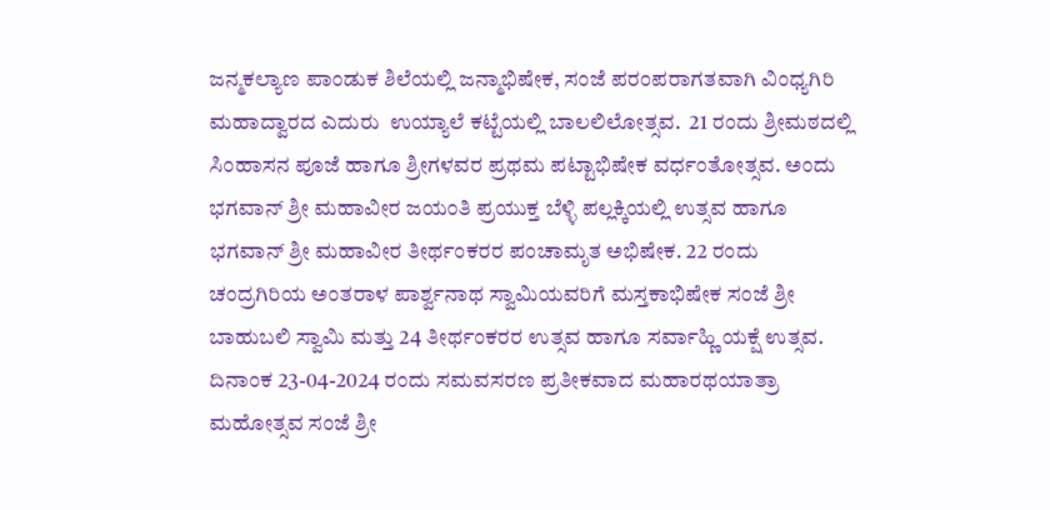ಜನ್ಮಕಲ್ಯಾಣ ಪಾಂಡುಕ ಶಿಲೆಯಲ್ಲಿ ಜನ್ಮಾಭಿಷೇಕ, ಸಂಜೆ ಪರಂಪರಾಗತವಾಗಿ ವಿಂಧ್ಯಗಿರಿ ಮಹಾದ್ವಾರದ ಎದುರು  ಉಯ್ಯಾಲೆ ಕಟ್ಟೆಯಲ್ಲಿ ಬಾಲಲಿಲೋತ್ಸವ.  21 ರಂದು ಶ್ರೀಮಠದಲ್ಲಿ ಸಿಂಹಾಸನ ಪೂಜೆ ಹಾಗೂ ಶ್ರೀಗಳವರ ಪ್ರಥಮ ಪಟ್ಟಾಭಿಷೇಕ ವರ್ಧಂತೋತ್ಸವ. ಅಂದು ಭಗವಾನ್ ಶ್ರೀ ಮಹಾವೀರ ಜಯಂತಿ ಪ್ರಯುಕ್ತ ಬೆಳ್ಳಿ ಪಲ್ಲಕ್ಕಿಯಲ್ಲಿ ಉತ್ಸವ ಹಾಗೂ ಭಗವಾನ್ ಶ್ರೀ ಮಹಾವೀರ ತೀರ್ಥಂಕರರ ಪಂಚಾಮೃತ ಅಭಿಷೇಕ. 22 ರಂದು ಚಂದ್ರಗಿರಿಯ ಅಂತರಾಳ ಪಾರ್ಶ್ವನಾಥ ಸ್ವಾಮಿಯವರಿಗೆ ಮಸ್ತಕಾಭಿಷೇಕ ಸಂಜೆ ಶ್ರೀ ಬಾಹುಬಲಿ ಸ್ವಾಮಿ ಮತ್ತು 24 ತೀರ್ಥಂಕರರ ಉತ್ಸವ ಹಾಗೂ ಸರ್ವಾಹ್ಣಿ ಯಕ್ಷೆ ಉತ್ಸವ. ದಿನಾಂಕ 23-04-2024 ರಂದು ಸಮವಸರಣ ಪ್ರತೀಕವಾದ ಮಹಾರಥಯಾತ್ರಾ ಮಹೋತ್ಸವ ಸಂಜೆ ಶ್ರೀ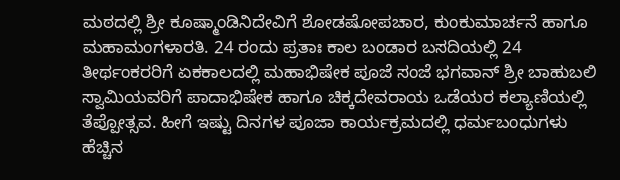ಮಠದಲ್ಲಿ ಶ್ರೀ ಕೂಷ್ಮಾಂಡಿನಿದೇವಿಗೆ ಶೋಡಷೋಪಚಾರ, ಕುಂಕುಮಾರ್ಚನೆ ಹಾಗೂ ಮಹಾಮಂಗಳಾರತಿ. 24 ರಂದು ಪ್ರತಾಃ ಕಾಲ ಬಂಡಾರ ಬಸದಿಯಲ್ಲಿ 24 ತೀರ್ಥಂಕರರಿಗೆ ಏಕಕಾಲದಲ್ಲಿ ಮಹಾಭಿಷೇಕ ಪೂಜೆ ಸಂಜೆ ಭಗವಾನ್ ಶ್ರೀ ಬಾಹುಬಲಿ ಸ್ವಾಮಿಯವರಿಗೆ ಪಾದಾಭಿಷೇಕ ಹಾಗೂ ಚಿಕ್ಕದೇವರಾಯ ಒಡೆಯರ ಕಲ್ಯಾಣಿಯಲ್ಲಿ ತೆಪ್ಪೋತ್ಸವ. ಹೀಗೆ ಇಷ್ಟು ದಿನಗಳ ಪೂಜಾ ಕಾರ್ಯಕ್ರಮದಲ್ಲಿ ಧರ್ಮಬಂಧುಗಳು ಹೆಚ್ಚಿನ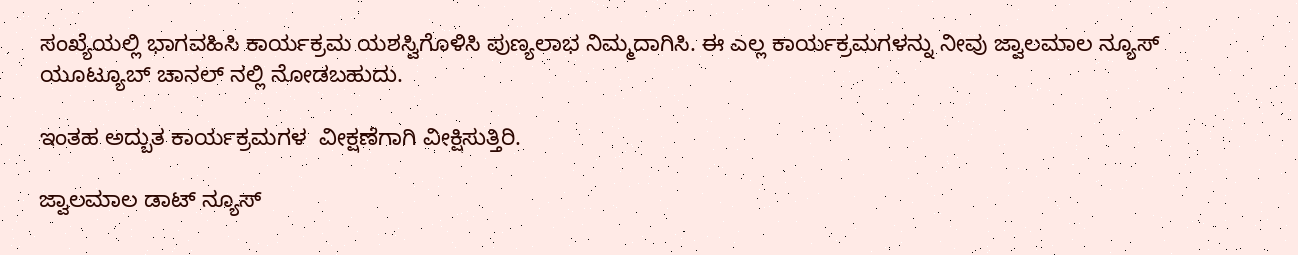ಸಂಖ್ಯೆಯಲ್ಲಿ ಭಾಗವಹಿಸಿ ಕಾರ್ಯಕ್ರಮ ಯಶಸ್ವಿಗೊಳಿಸಿ ಪುಣ್ಯಲಾಭ ನಿಮ್ಮದಾಗಿಸಿ. ಈ ಎಲ್ಲ ಕಾರ್ಯಕ್ರಮಗಳನ್ನು ನೀವು ಜ್ವಾಲಮಾಲ ನ್ಯೂಸ್ ಯೂಟ್ಯೂಬ್ ಚಾನಲ್ ನಲ್ಲಿ ನೋಡಬಹುದು.

ಇಂತಹ ಅದ್ಬುತ ಕಾರ್ಯಕ್ರಮಗಳ  ವೀಕ್ಷಣೆಗಾಗಿ ವೀಕ್ಷಿಸುತ್ತಿರಿ.

ಜ್ವಾಲಮಾಲ ಡಾಟ್ ನ್ಯೂಸ್